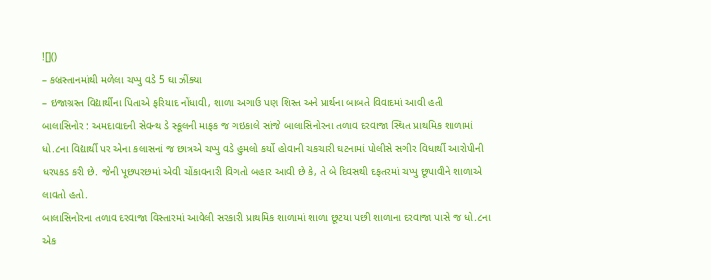![]()
– કબ્રસ્તાનમાંથી મળેલા ચપ્પુ વડે 5 ઘા ઝીંક્યા
– ઇજાગ્રસ્ત વિદ્યાર્થીના પિતાએ ફરિયાદ નોંધાવી, શાળા અગાઉ પણ શિસ્ત અને પ્રાર્થના બાબતે વિવાદમાં આવી હતી
બાલાસિનોર : અમદાવાદની સેવન્થ ડે સ્કૂલની માફક જ ગઇકાલે સાંજે બાલાસિનોરના તળાવ દરવાજા સ્થિત પ્રાથમિક શાળામાં ધો.૮ના વિદ્યાર્થી પર એના કલાસનાં જ છાત્રએ ચપ્પુ વડે હુમલો કર્યો હોવાની ચકચારી ઘટનામાં પોલીસે સગીર વિધાર્થી આરોપીની ધર૫કડ કરી છે. જેની પૂછપરછમાં એવી ચોંકાવનારી વિગતો બહાર આવી છે કે, તે બે દિવસથી દફતરમાં ચપ્પુ છૂપાવીને શાળાએ લાવતો હતો.
બાલાસિનોરના તળાવ દરવાજા વિસ્તારમાં આવેલી સરકારી પ્રાથમિક શાળામાં શાળા છૂટયા પછી શાળાના દરવાજા પાસે જ ધો.૮ના એક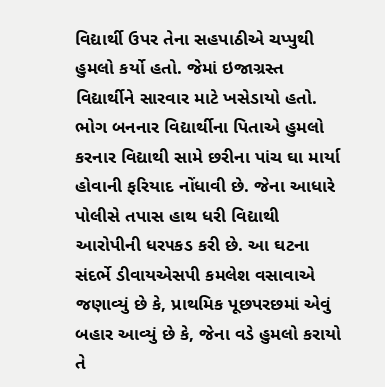વિદ્યાર્થી ઉપર તેના સહપાઠીએ ચપ્પુથી હુમલો કર્યો હતો. જેમાં ઇજાગ્રસ્ત વિદ્યાર્થીને સારવાર માટે ખસેડાયો હતો. ભોગ બનનાર વિદ્યાર્થીના પિતાએ હુમલો કરનાર વિદ્યાથી સામે છરીના પાંચ ઘા માર્યા હોવાની ફરિયાદ નોંધાવી છે. જેના આધારે પોલીસે તપાસ હાથ ધરી વિદ્યાથી આરોપીની ધર૫કડ કરી છે. આ ઘટના સંદર્ભે ડીવાયએસપી કમલેશ વસાવાએ જણાવ્યું છે કે, પ્રાથમિક પૂછપરછમાં એવું બહાર આવ્યું છે કે, જેના વડે હુમલો કરાયો તે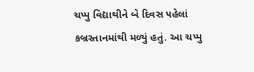ચપ્પુ વિદ્યાથીને બે દિવસ ૫હેલાં કબ્રસ્તાનમાંથી મળ્યું હતું. આ ચપ્પુ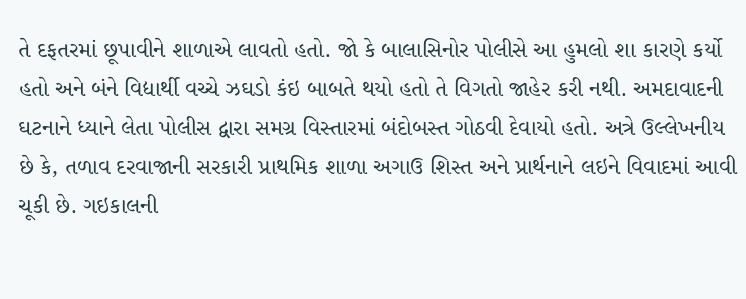તે દફતરમાં છૂપાવીને શાળાએ લાવતો હતો. જો કે બાલાસિનોર પોલીસે આ હુમલો શા કારણે કર્યો હતો અને બંને વિદ્યાર્થી વચ્ચે ઝઘડો કંઇ બાબતે થયો હતો તે વિગતો જાહેર કરી નથી. અમદાવાદની ઘટનાને ધ્યાને લેતા પોલીસ દ્વારા સમગ્ર વિસ્તારમાં બંદોબસ્ત ગોઠવી દેવાયો હતો. અત્રે ઉલ્લેખનીય છે કે, તળાવ દરવાજાની સરકારી પ્રાથમિક શાળા અગાઉ શિસ્ત અને પ્રાર્થનાને લઇને વિવાદમાં આવી ચૂકી છે. ગઇકાલની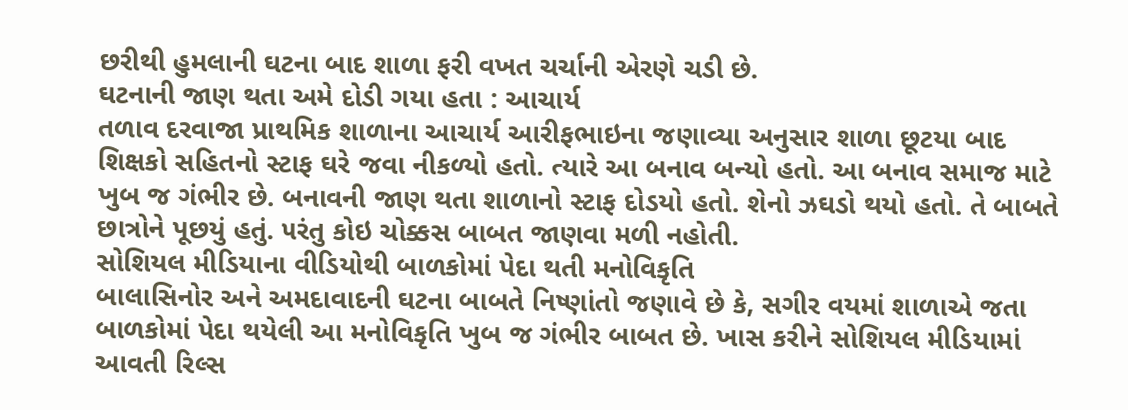છરીથી હુમલાની ઘટના બાદ શાળા ફરી વખત ચર્ચાની એરણે ચડી છે.
ઘટનાની જાણ થતા અમે દોડી ગયા હતા : આચાર્ય
તળાવ દરવાજા પ્રાથમિક શાળાના આચાર્ય આરીફભાઇના જણાવ્યા અનુસાર શાળા છૂટયા બાદ શિક્ષકો સહિતનો સ્ટાફ ઘરે જવા નીકળ્યો હતો. ત્યારે આ બનાવ બન્યો હતો. આ બનાવ સમાજ માટે ખુબ જ ગંભીર છે. બનાવની જાણ થતા શાળાનો સ્ટાફ દોડયો હતો. શેનો ઝઘડો થયો હતો. તે બાબતે છાત્રોને પૂછયું હતું. ૫રંતુ કોઇ ચોક્કસ બાબત જાણવા મળી નહોતી.
સોશિયલ મીડિયાના વીડિયોથી બાળકોમાં પેદા થતી મનોવિકૃતિ
બાલાસિનોર અને અમદાવાદની ઘટના બાબતે નિષ્ણાંતો જણાવે છે કે, સગીર વયમાં શાળાએ જતા બાળકોમાં પેદા થયેલી આ મનોવિકૃતિ ખુબ જ ગંભીર બાબત છે. ખાસ કરીને સોશિયલ મીડિયામાં આવતી રિલ્સ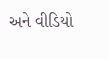અને વીડિયો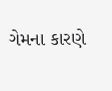ગેમના કારણે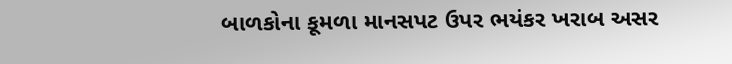બાળકોના કૂમળા માનસપટ ઉપર ભયંકર ખરાબ અસર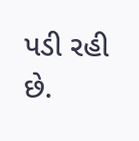પડી રહી છે.